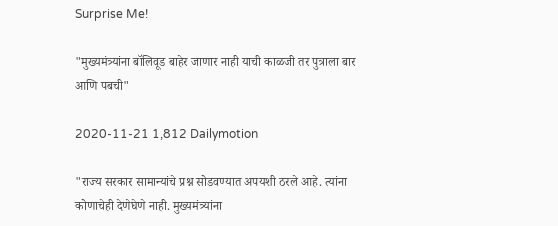Surprise Me!

"मुख्यमंत्र्यांना बॉलिवूड बाहेर जाणार नाही याची काळजी तर पुत्राला बार आणि पबची"

2020-11-21 1,812 Dailymotion

"राज्य सरकार सामान्यांचे प्रश्न सोडवण्यात अपयशी ठरले आहे. त्यांना कोणाचेही देणेघेणे नाही. मुख्यमंत्र्यांना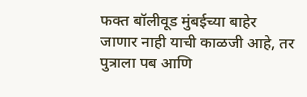फक्त बॉलीवूड मुंबईच्या बाहेर जाणार नाही याची काळजी आहे, तर पुत्राला पब आणि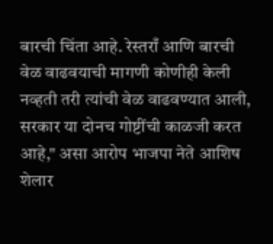बारची चिंता आहे. रेस्तराँ आणि बारची वेळ वाढवयाची मागणी कोणीही केली नव्हती तरी त्यांची वेळ वाढवण्यात आली, सरकार या दोनच गोष्टींची काळजी करत आहे," असा आरोप भाजपा नेते आशिष शेलार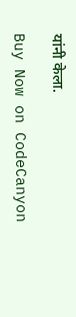यांनी केला.

Buy Now on CodeCanyon